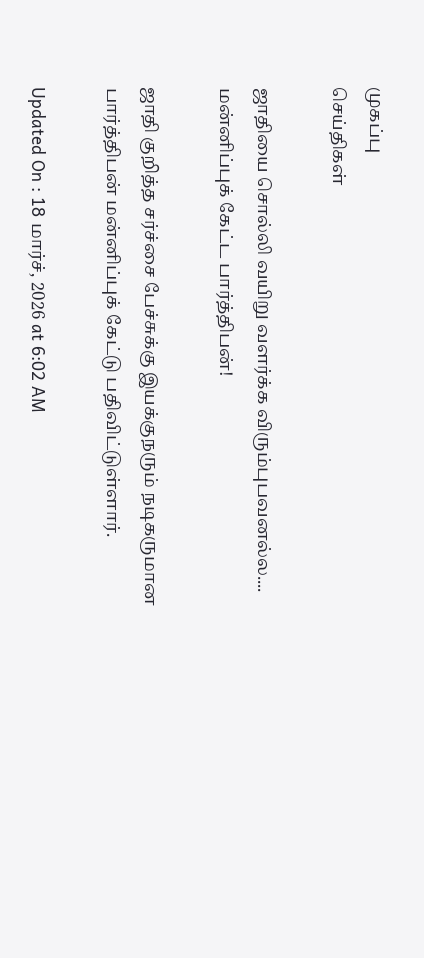முகப்பு
செய்திகள்

ஜாதியை சொல்லி வயிறு வளர்க்க விரும்புபவனல்ல.... மன்னிப்புக் கேட்ட பார்த்திபன்!

ஜாதி குறித்த சர்ச்சை பேச்சுக்கு இயக்குநரும் நடிகருமான பார்த்திபன் மன்னிப்புக் கேட்டு பதிவிட்டுள்ளார்.

Updated On : 18 மார்ச், 2026 at 6:02 AM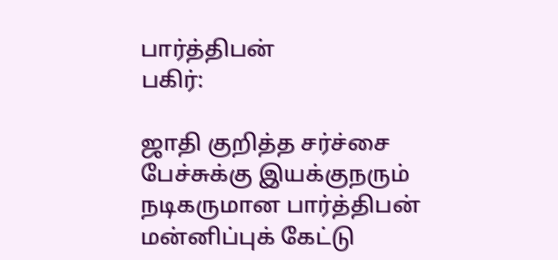பார்த்திபன்
பகிர்:

ஜாதி குறித்த சர்ச்சை பேச்சுக்கு இயக்குநரும் நடிகருமான பார்த்திபன் மன்னிப்புக் கேட்டு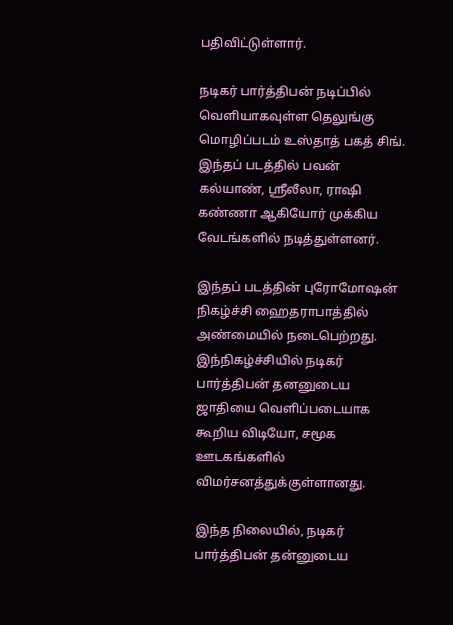பதிவிட்டுள்ளார்.

நடிகர் பார்த்திபன் நடிப்பில் வெளியாகவுள்ள தெலுங்கு மொழிப்படம் உஸ்தாத் பகத் சிங். இந்தப் படத்தில் பவன் கல்யாண், ஸ்ரீலீலா, ராஷி கண்ணா ஆகியோர் முக்கிய வேடங்களில் நடித்துள்ளனர்.

இந்தப் படத்தின் புரோமோஷன் நிகழ்ச்சி ஹைதராபாத்தில் அண்மையில் நடைபெற்றது. இந்நிகழ்ச்சியில் நடிகர் பார்த்திபன் தனனுடைய ஜாதியை வெளிப்படையாக கூறிய விடியோ, சமூக ஊடகங்களில் விமர்சனத்துக்குள்ளானது.

இந்த நிலையில், நடிகர் பார்த்திபன் தன்னுடைய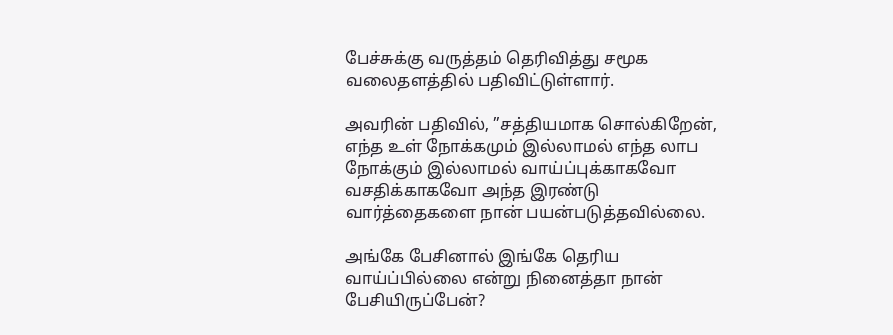பேச்சுக்கு வருத்தம் தெரிவித்து சமூக வலைதளத்தில் பதிவிட்டுள்ளார்.

அவரின் பதிவில், ”சத்தியமாக சொல்கிறேன், எந்த உள் நோக்கமும் இல்லாமல் எந்த லாப நோக்கும் இல்லாமல் வாய்ப்புக்காகவோ வசதிக்காகவோ அந்த இரண்டு வார்த்தைகளை நான் பயன்படுத்தவில்லை.

அங்கே பேசினால் இங்கே தெரிய வாய்ப்பில்லை என்று நினைத்தா நான் பேசியிருப்பேன்?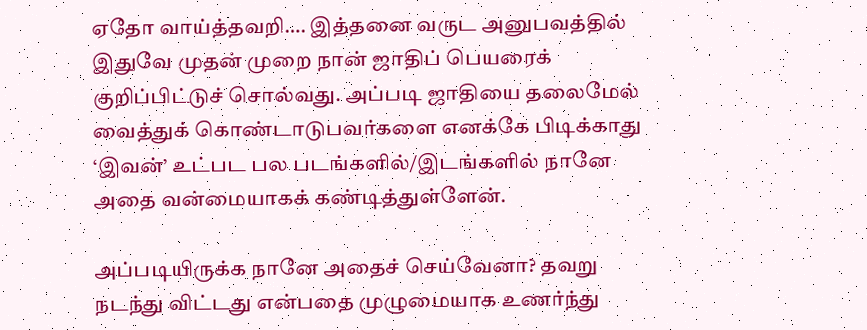ஏதோ வாய்த்தவறி…. இத்தனை வருட அனுபவத்தில் இதுவே முதன் முறை நான் ஜாதிப் பெயரைக் குறிப்பிட்டுச் சொல்வது. அப்படி ஜாதியை தலைமேல் வைத்துக் கொண்டாடுபவர்களை எனக்கே பிடிக்காது ‘இவன்’ உட்பட பல படங்களில்/இடங்களில் நானே அதை வன்மையாகக் கண்டித்துள்ளேன்.

அப்படியிருக்க நானே அதைச் செய்வேனா? தவறு நடந்து விட்டது என்பதை முழுமையாக உணர்ந்து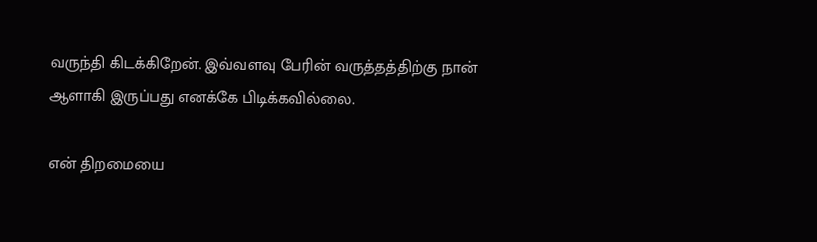வருந்தி கிடக்கிறேன். இவ்வளவு பேரின் வருத்தத்திற்கு நான் ஆளாகி இருப்பது எனக்கே பிடிக்கவில்லை.

என் திறமையை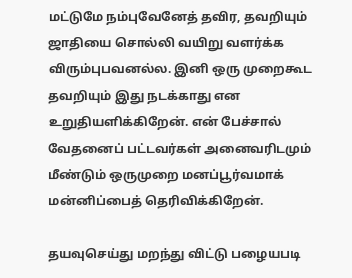மட்டுமே நம்புவேனேத் தவிர, தவறியும் ஜாதியை சொல்லி வயிறு வளர்க்க விரும்புபவனல்ல. இனி ஒரு முறைகூட தவறியும் இது நடக்காது என உறுதியளிக்கிறேன். என் பேச்சால் வேதனைப் பட்டவர்கள் அனைவரிடமும் மீண்டும் ஒருமுறை மனப்பூர்வமாக் மன்னிப்பைத் தெரிவிக்கிறேன்.

தயவுசெய்து மறந்து விட்டு பழையபடி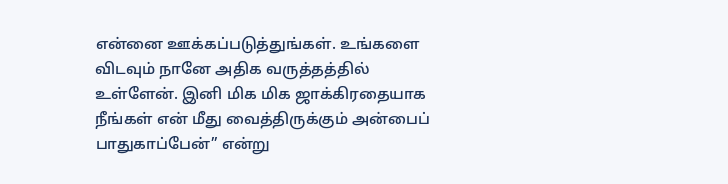என்னை ஊக்கப்படுத்துங்கள். உங்களை விடவும் நானே அதிக வருத்தத்தில் உள்ளேன். இனி மிக மிக ஜாக்கிரதையாக நீங்கள் என் மீது வைத்திருக்கும் அன்பைப் பாதுகாப்பேன்” என்று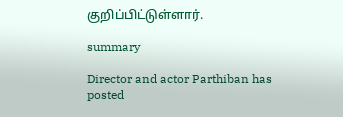குறிப்பிட்டுள்ளார்.

summary

Director and actor Parthiban has posted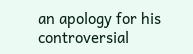an apology for his controversial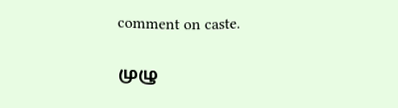comment on caste.

முழு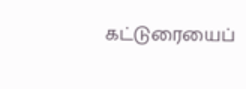கட்டுரையைப்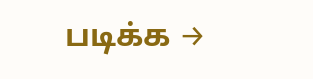படிக்க →